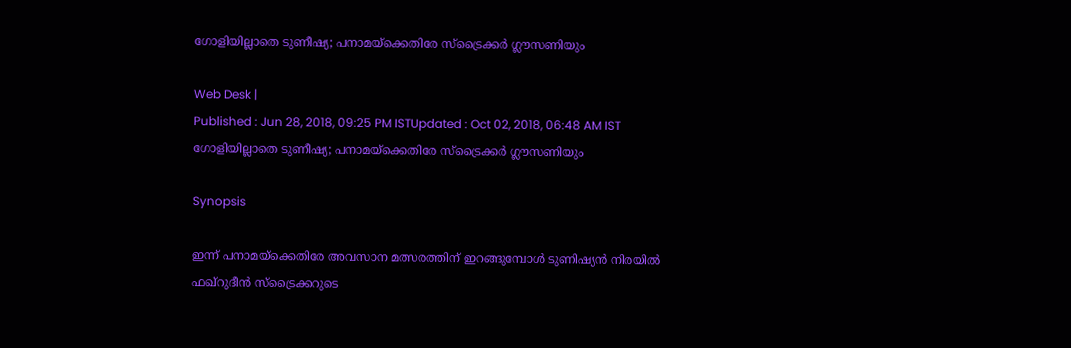ഗോളിയില്ലാതെ ടുണീഷ്യ; പനാമയ്‌ക്കെതിരേ സ്‌ട്രൈക്കര്‍ ഗ്ലൗസണിയും

Web Desk |
Published : Jun 28, 2018, 09:25 PM ISTUpdated : Oct 02, 2018, 06:48 AM IST
ഗോളിയില്ലാതെ ടുണീഷ്യ; പനാമയ്‌ക്കെതിരേ സ്‌ട്രൈക്കര്‍ ഗ്ലൗസണിയും

Synopsis

ഇന്ന് പനാമയ്‌ക്കെതിരേ അവസാന മത്സരത്തിന് ഇറങ്ങുമ്പോള്‍ ടുണിഷ്യന്‍ നിരയില്‍ ഫഖ്‌റുദീന്‍ സ്‌ട്രൈക്കറുടെ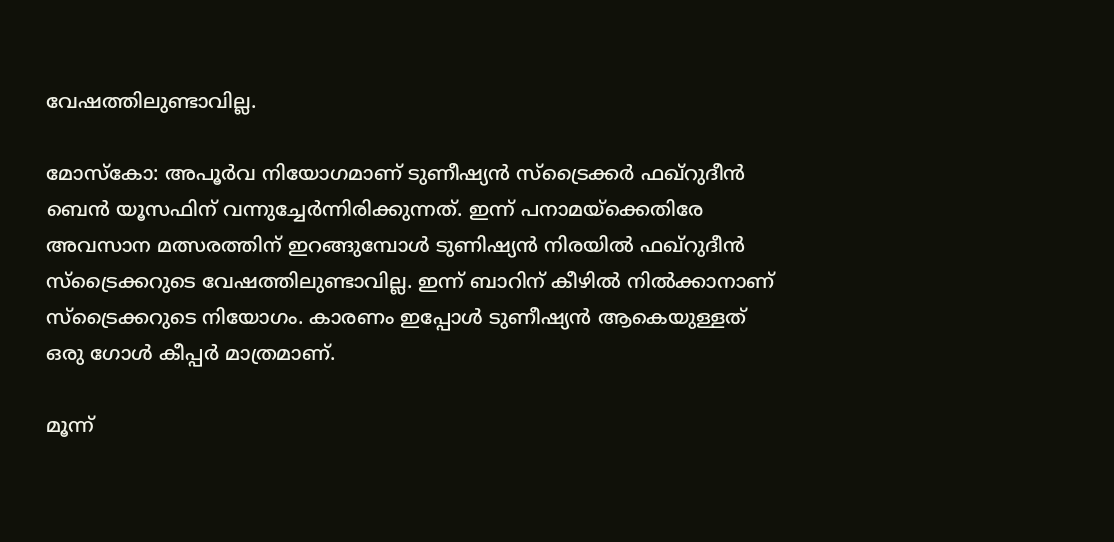വേഷത്തിലുണ്ടാവില്ല.

മോസ്‌കോ: അപൂര്‍വ നിയോഗമാണ് ടുണീഷ്യന്‍ സ്‌ട്രൈക്കര്‍ ഫഖ്‌റുദീന്‍ ബെന്‍ യൂസഫിന് വന്നുച്ചേര്‍ന്നിരിക്കുന്നത്. ഇന്ന് പനാമയ്‌ക്കെതിരേ അവസാന മത്സരത്തിന് ഇറങ്ങുമ്പോള്‍ ടുണിഷ്യന്‍ നിരയില്‍ ഫഖ്‌റുദീന്‍ സ്‌ട്രൈക്കറുടെ വേഷത്തിലുണ്ടാവില്ല. ഇന്ന് ബാറിന് കീഴില്‍ നില്‍ക്കാനാണ് സ്‌ട്രൈക്കറുടെ നിയോഗം. കാരണം ഇപ്പോള്‍ ടുണീഷ്യന്‍ ആകെയുള്ളത് ഒരു ഗോള്‍ കീപ്പര്‍ മാത്രമാണ്.

മൂന്ന്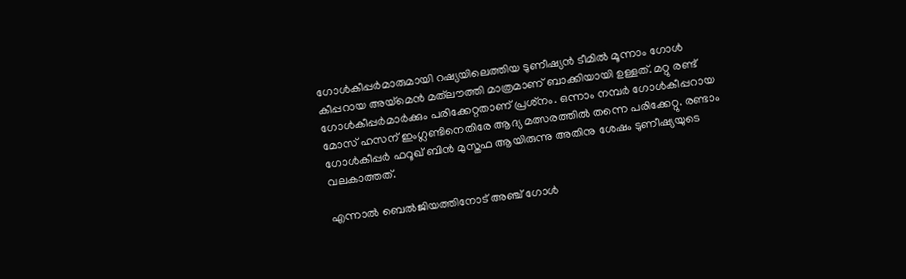ഗോള്‍കീപ്പര്‍മാരുമായി റഷ്യയിലെത്തിയ ടുണീഷ്യന്‍ ടീമില്‍ മൂന്നാം ഗോള്‍ കീപ്പറായ അയ്‌മെന്‍ മത്‌ലൗത്തി മാത്രമാണ് ബാക്കിയായി ഉള്ളത്. മറ്റു രണ്ട് ഗോള്‍കീപ്പര്‍മാര്‍ക്കും പരിക്കേറ്റതാണ് പ്രശ്‌നം. ഒന്നാം നമ്പര്‍ ഗോള്‍കീപ്പറായ മോസ് ഹസന് ഇംഗ്ലണ്ടിനെതിരേ ആദ്യ മത്സരത്തില്‍ തന്നെ പരിക്കേറ്റു. രണ്ടാം ഗോള്‍കീപ്പര്‍ ഫറൂഖ് ബിന്‍ മുസ്തഫ ആയിരുന്നു അതിനു ശേഷം ടുണീഷ്യയുടെ വലകാത്തത്.

എന്നാല്‍ ബെല്‍ജിയത്തിനോട് അഞ്ച് ഗോള്‍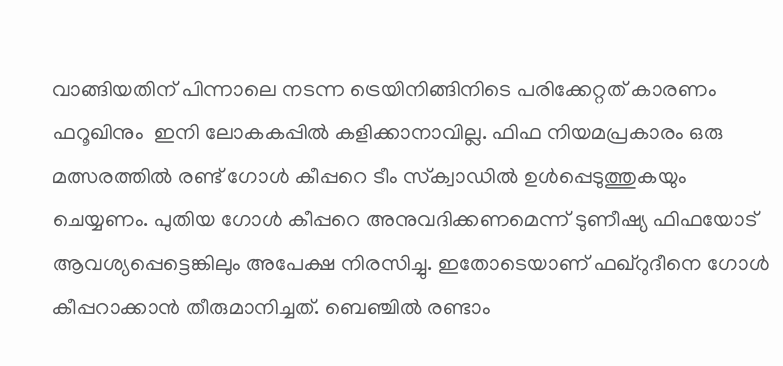വാങ്ങിയതിന് പിന്നാലെ നടന്ന ട്രെയിനിങ്ങിനിടെ പരിക്കേറ്റത് കാരണം ഫറൂഖിനും  ഇനി ലോകകപ്പില്‍ കളിക്കാനാവില്ല. ഫിഫ നിയമപ്രകാരം ഒരു മത്സരത്തില്‍ രണ്ട് ഗോള്‍ കീപ്പറെ ടീം സ്‌ക്വാഡില്‍ ഉള്‍പ്പെടുത്തുകയും ചെയ്യണം. പുതിയ ഗോള്‍ കീപ്പറെ അനുവദിക്കണമെന്ന് ടുണീഷ്യ ഫിഫയോട് ആവശ്യപ്പെട്ടെങ്കിലും അപേക്ഷ നിരസിച്ചു. ഇതോടെയാണ് ഫഖ്‌റുദീനെ ഗോള്‍ കീപ്പറാക്കാന്‍ തീരുമാനിച്ചത്. ബെഞ്ചില്‍ രണ്ടാം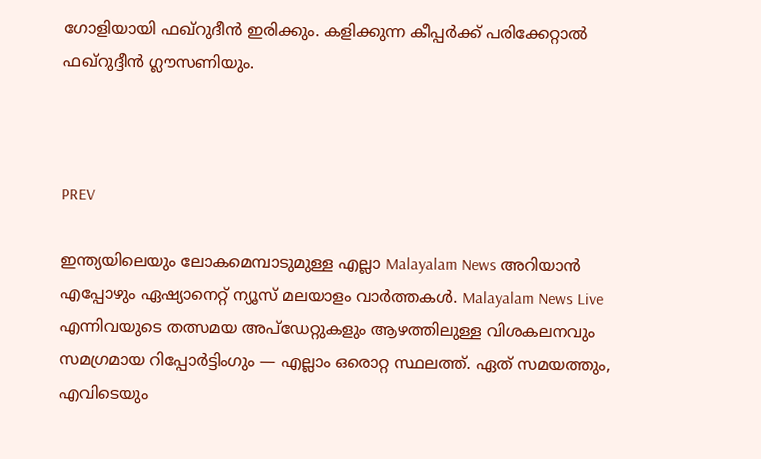ഗോളിയായി ഫഖ്‌റുദീന്‍ ഇരിക്കും. കളിക്കുന്ന കീപ്പര്‍ക്ക് പരിക്കേറ്റാല്‍ ഫഖ്‌റുദ്ദീന്‍ ഗ്ലൗസണിയും.



PREV

ഇന്ത്യയിലെയും ലോകമെമ്പാടുമുള്ള എല്ലാ Malayalam News അറിയാൻ എപ്പോഴും ഏഷ്യാനെറ്റ് ന്യൂസ് മലയാളം വാർത്തകൾ. Malayalam News Live എന്നിവയുടെ തത്സമയ അപ്‌ഡേറ്റുകളും ആഴത്തിലുള്ള വിശകലനവും സമഗ്രമായ റിപ്പോർട്ടിംഗും — എല്ലാം ഒരൊറ്റ സ്ഥലത്ത്. ഏത് സമയത്തും, എവിടെയും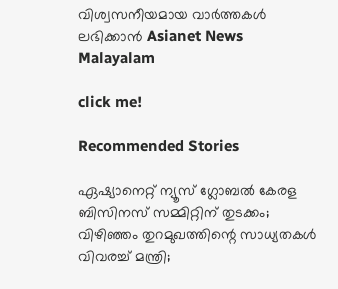വിശ്വസനീയമായ വാർത്തകൾ ലഭിക്കാൻ Asianet News Malayalam

click me!

Recommended Stories

ഏഷ്യാനെറ്റ് ന്യൂസ് ഗ്ലോബൽ കേരള ബിസിനസ് സമ്മിറ്റിന് തുടക്കം; വിഴിഞ്ഞം തുറമുഖത്തിന്റെ സാധ്യതകൾ വിവരച്ച് മന്ത്രി;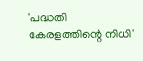'പദ്ധതി കേരളത്തിന്റെ നിധി'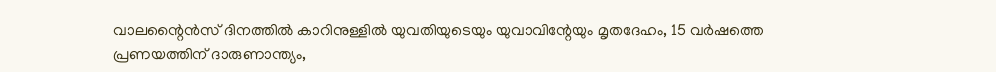വാലന്റൈൻസ് ദിനത്തിൽ കാറിനുള്ളിൽ യുവതിയുടെയും യുവാവിന്റേയും മൃതദേഹം, 15 വർഷത്തെ പ്രണയത്തിന് ദാരുണാന്ത്യം,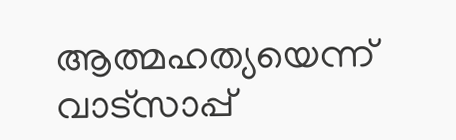ആത്മഹത്യയെന്ന് വാട്സാപ്പ്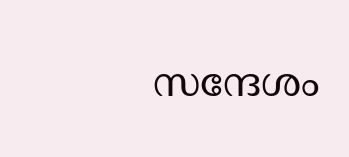സന്ദേശം